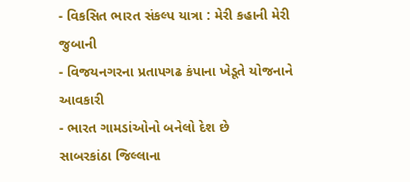- વિકસિત ભારત સંકલ્પ યાત્રા : મેરી કહાની મેરી જુબાની
- વિજયનગરના પ્રતાપગઢ કંપાના ખેડૂતે યોજનાને આવકારી
- ભારત ગામડાંઓનો બનેલો દેશ છે
સાબરકાંઠા જિલ્લાના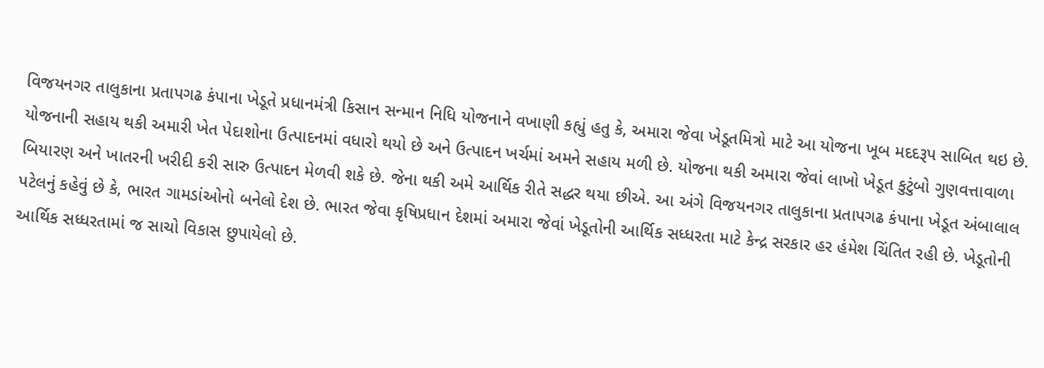વિજયનગર તાલુકાના પ્રતાપગઢ કંપાના ખેડૂતે પ્રધાનમંત્રી કિસાન સન્માન નિધિ યોજનાને વખાણી કહ્યું હતુ કે, અમારા જેવા ખેડૂતમિત્રો માટે આ યોજના ખૂબ મદદરૂપ સાબિત થઇ છે. યોજનાની સહાય થકી અમારી ખેત પેદાશોના ઉત્પાદનમાં વધારો થયો છે અને ઉત્પાદન ખર્ચમાં અમને સહાય મળી છે. યોજના થકી અમારા જેવાં લાખો ખેડૂત કુટુંબો ગુણવત્તાવાળા બિયારણ અને ખાતરની ખરીદી કરી સારુ ઉત્પાદન મેળવી શકે છે. જેના થકી અમે આર્થિક રીતે સદ્ધર થયા છીએ. આ અંગે વિજયનગર તાલુકાના પ્રતાપગઢ કંપાના ખેડૂત અંબાલાલ પટેલનું કહેવું છે કે, ભારત ગામડાંઓનો બનેલો દેશ છે. ભારત જેવા કૃષિપ્રધાન દેશમાં અમારા જેવાં ખેડૂતોની આર્થિક સધ્ધરતા માટે કેન્દ્ર સરકાર હર હંમેશ ચિંતિત રહી છે. ખેડૂતોની આર્થિક સધ્ધરતામાં જ સાચો વિકાસ છુપાયેલો છે.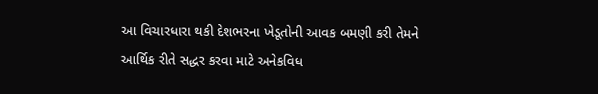આ વિચારધારા થકી દેશભરના ખેડૂતોની આવક બમણી કરી તેમને આર્થિક રીતે સદ્ધર કરવા માટે અનેકવિધ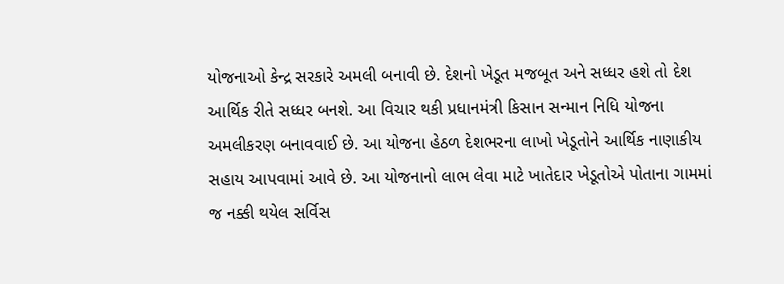યોજનાઓ કેન્દ્ર સરકારે અમલી બનાવી છે. દેશનો ખેડૂત મજબૂત અને સધ્ધર હશે તો દેશ આર્થિક રીતે સધ્ધર બનશે. આ વિચાર થકી પ્રધાનમંત્રી કિસાન સન્માન નિધિ યોજના અમલીકરણ બનાવવાઈ છે. આ યોજના હેઠળ દેશભરના લાખો ખેડૂતોને આર્થિક નાણાકીય સહાય આપવામાં આવે છે. આ યોજનાનો લાભ લેવા માટે ખાતેદાર ખેડૂતોએ પોતાના ગામમાં જ નક્કી થયેલ સર્વિસ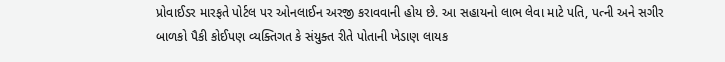પ્રોવાઈડર મારફતે પોર્ટલ પર ઓનલાઈન અરજી કરાવવાની હોય છે. આ સહાયનો લાભ લેવા માટે પતિ, પત્ની અને સગીર બાળકો પૈકી કોઈપણ વ્યક્તિગત કે સંયુક્ત રીતે પોતાની ખેડાણ લાયક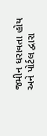જમીન ધરાવતા હોય અને પોર્ટલ દ્વારા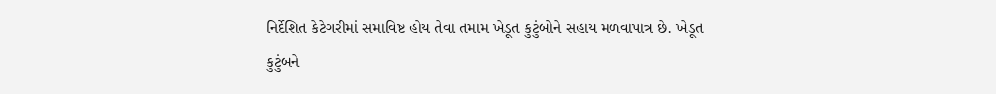નિર્દેશિત કેટેગરીમાં સમાવિષ્ટ હોય તેવા તમામ ખેડૂત કુટુંબોને સહાય મળવાપાત્ર છે. ખેડૂત કુટુંબને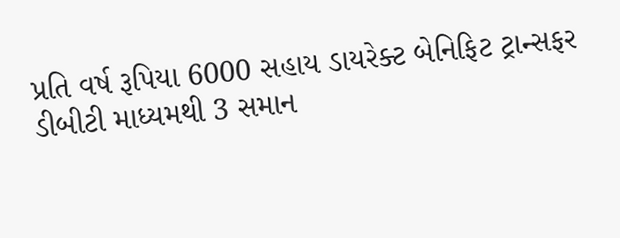પ્રતિ વર્ષ રૂપિયા 6000 સહાય ડાયરેક્ટ બેનિફિટ ટ્રાન્સફર ડીબીટી માધ્યમથી 3 સમાન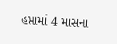હપ્તામાં 4 માસના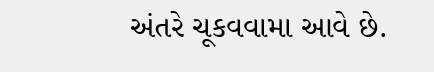અંતરે ચૂકવવામા આવે છે.